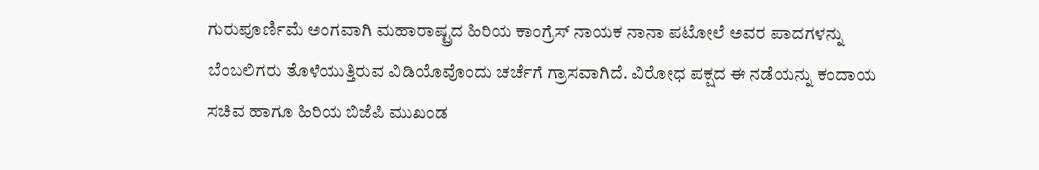ಗುರುಪೂರ್ಣಿಮೆ ಅಂಗವಾಗಿ ಮಹಾರಾಷ್ಟ್ರದ ಹಿರಿಯ ಕಾಂಗ್ರೆಸ್ ನಾಯಕ ನಾನಾ ಪಟೋಲೆ ಅವರ ಪಾದಗಳನ್ನು ಬೆಂಬಲಿಗರು ತೊಳೆಯುತ್ತಿರುವ ವಿಡಿಯೊವೊಂದು ಚರ್ಚೆಗೆ ಗ್ರಾಸವಾಗಿದೆ. ವಿರೋಧ ಪಕ್ಷದ ಈ ನಡೆಯನ್ನು ಕಂದಾಯ ಸಚಿವ ಹಾಗೂ ಹಿರಿಯ ಬಿಜೆಪಿ ಮುಖಂಡ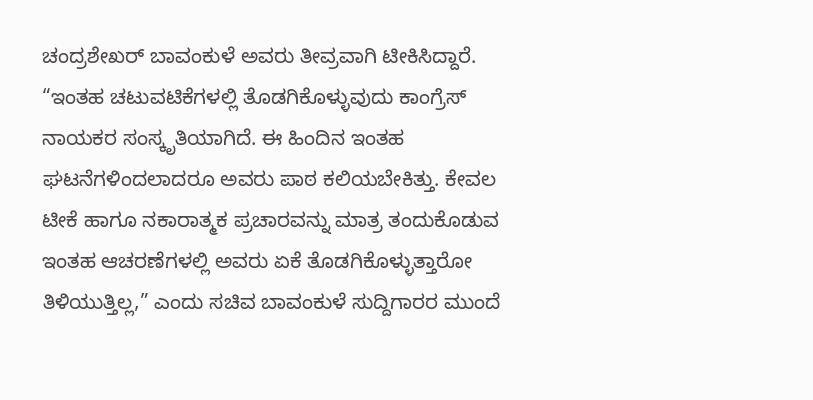ಚಂದ್ರಶೇಖರ್ ಬಾವಂಕುಳೆ ಅವರು ತೀವ್ರವಾಗಿ ಟೀಕಿಸಿದ್ದಾರೆ.
“ಇಂತಹ ಚಟುವಟಿಕೆಗಳಲ್ಲಿ ತೊಡಗಿಕೊಳ್ಳುವುದು ಕಾಂಗ್ರೆಸ್ ನಾಯಕರ ಸಂಸ್ಕೃತಿಯಾಗಿದೆ. ಈ ಹಿಂದಿನ ಇಂತಹ ಘಟನೆಗಳಿಂದಲಾದರೂ ಅವರು ಪಾಠ ಕಲಿಯಬೇಕಿತ್ತು. ಕೇವಲ ಟೀಕೆ ಹಾಗೂ ನಕಾರಾತ್ಮಕ ಪ್ರಚಾರವನ್ನು ಮಾತ್ರ ತಂದುಕೊಡುವ ಇಂತಹ ಆಚರಣೆಗಳಲ್ಲಿ ಅವರು ಏಕೆ ತೊಡಗಿಕೊಳ್ಳುತ್ತಾರೋ ತಿಳಿಯುತ್ತಿಲ್ಲ,” ಎಂದು ಸಚಿವ ಬಾವಂಕುಳೆ ಸುದ್ದಿಗಾರರ ಮುಂದೆ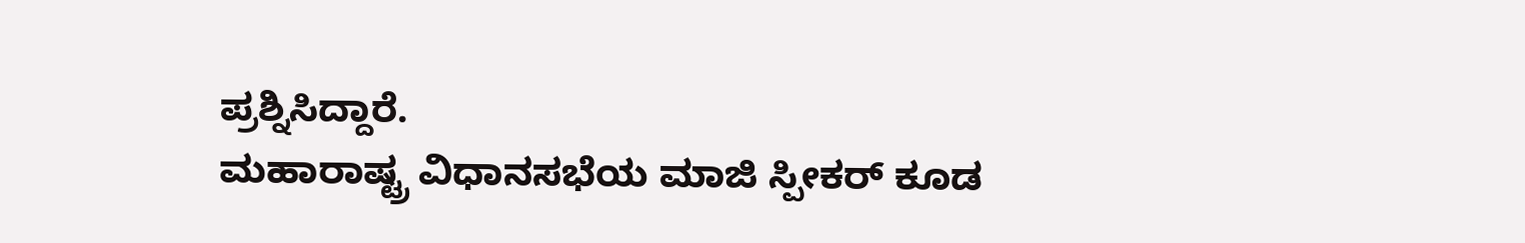ಪ್ರಶ್ನಿಸಿದ್ದಾರೆ.
ಮಹಾರಾಷ್ಟ್ರ ವಿಧಾನಸಭೆಯ ಮಾಜಿ ಸ್ಪೀಕರ್ ಕೂಡ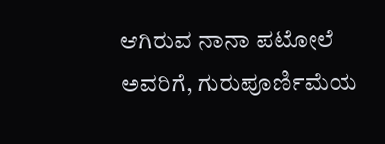ಆಗಿರುವ ನಾನಾ ಪಟೋಲೆ ಅವರಿಗೆ, ಗುರುಪೂರ್ಣಿಮೆಯ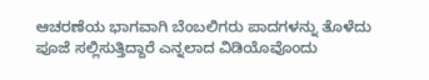ಆಚರಣೆಯ ಭಾಗವಾಗಿ ಬೆಂಬಲಿಗರು ಪಾದಗಳನ್ನು ತೊಳೆದು ಪೂಜೆ ಸಲ್ಲಿಸುತ್ತಿದ್ದಾರೆ ಎನ್ನಲಾದ ವಿಡಿಯೊವೊಂದು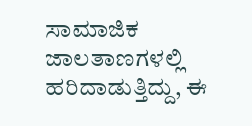ಸಾಮಾಜಿಕ ಜಾಲತಾಣಗಳಲ್ಲಿ ಹರಿದಾಡುತ್ತಿದ್ದು, ಈ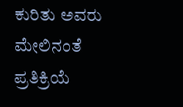ಕುರಿತು ಅವರು ಮೇಲಿನಂತೆ ಪ್ರತಿಕ್ರಿಯೆ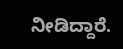ನೀಡಿದ್ದಾರೆ.